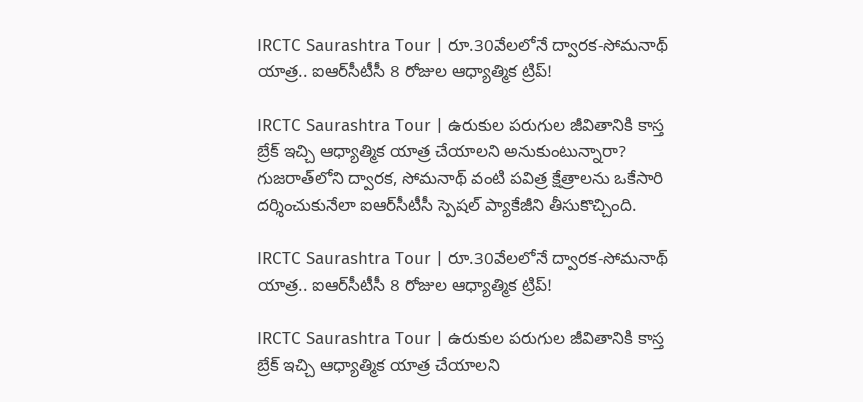IRCTC Saurashtra Tour | రూ.30వేలలోనే ద్వారక-సోమనాథ్ యాత్ర.. ఐఆర్‌సీటీసీ 8 రోజుల ఆధ్యాత్మిక ట్రిప్!

IRCTC Saurashtra Tour | ఉరుకుల పరుగుల జీవితానికి కాస్త బ్రేక్ ఇచ్చి ఆధ్యాత్మిక యాత్ర చేయాలని అనుకుంటున్నారా? గుజరాత్‌లోని ద్వారక, సోమనాథ్ వంటి పవిత్ర క్షేత్రాలను ఒకేసారి దర్శించుకునేలా ఐఆర్‌సీటీసీ స్పెషల్ ప్యాకేజీని తీసుకొచ్చింది.

IRCTC Saurashtra Tour | రూ.30వేలలోనే ద్వారక-సోమనాథ్ యాత్ర.. ఐఆర్‌సీటీసీ 8 రోజుల ఆధ్యాత్మిక ట్రిప్!

IRCTC Saurashtra Tour | ఉరుకుల పరుగుల జీవితానికి కాస్త బ్రేక్ ఇచ్చి ఆధ్యాత్మిక యాత్ర చేయాలని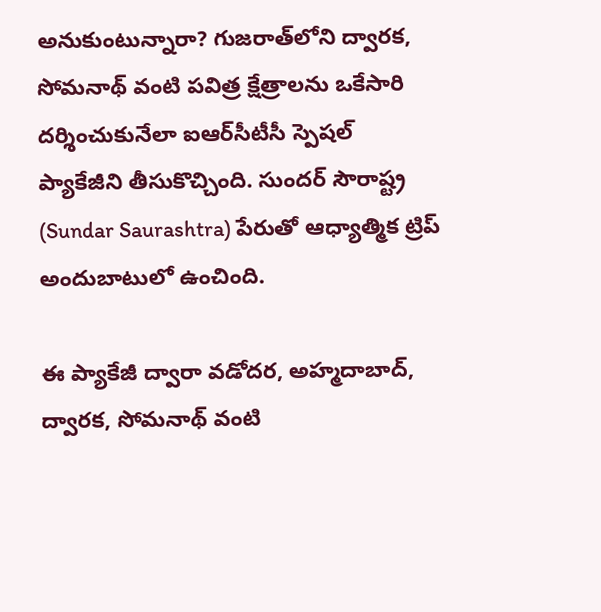అనుకుంటున్నారా? గుజరాత్‌లోని ద్వారక, సోమనాథ్ వంటి పవిత్ర క్షేత్రాలను ఒకేసారి దర్శించుకునేలా ఐఆర్‌సీటీసీ స్పెషల్ ప్యాకేజీని తీసుకొచ్చింది. సుందర్ సౌరాష్ట్ర (Sundar Saurashtra) పేరుతో ఆధ్యాత్మిక ట్రిప్‌ అందుబాటులో ఉంచింది.

ఈ ప్యాకేజీ ద్వారా వడోదర, అహ్మదాబాద్, ద్వారక, సోమనాథ్ వంటి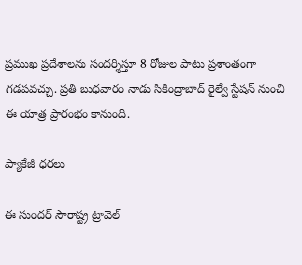ప్రముఖ ప్రదేశాలను సందర్శిస్తూ 8 రోజుల పాటు ప్రశాంతంగా గడపవచ్చు. ప్రతి బుధవారం నాడు సికింద్రాబాద్ రైల్వే స్టేషన్ నుంచి ఈ యాత్ర ప్రారంభం కానుంది.

ప్యాకేజీ ధరలు

ఈ సుందర్ సౌరాష్ట్ర ట్రావెల్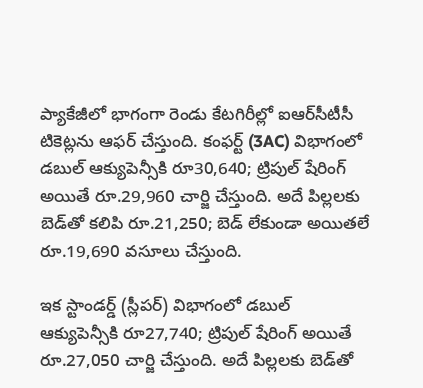ప్యాకేజీలో భాగంగా రెండు కేటగిరీల్లో ఐఆర్‌సీటీసీ టికెట్లను ఆఫర్ చేస్తుంది. కంఫర్ట్ (3AC) విభాగంలో డబుల్ ఆక్యుపెన్సీకి రూ30,640; ట్రిపుల్ షేరింగ్ అయితే రూ.29,960 చార్జి చేస్తుంది. అదే పిల్లలకు బెడ్‌తో కలిపి రూ.21,250; బెడ్ లేకుండా అయితలే రూ.19,690 వసూలు చేస్తుంది.

ఇక స్టాండర్డ్ (స్లీపర్) విభాగంలో డబుల్ ఆక్యుపెన్సీకి రూ27,740; ట్రిపుల్ షేరింగ్ అయితే రూ.27,050 చార్జి చేస్తుంది. అదే పిల్లలకు బెడ్‌తో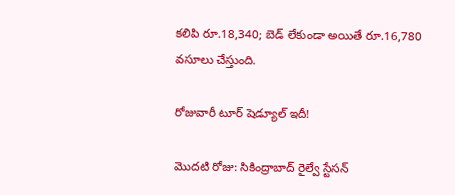కలిపి రూ.18,340; బెడ్ లేకుండా అయితే రూ.16,780 వసూలు చేస్తుంది.

రోజువారీ టూర్ షెడ్యూల్ ఇదీ!

మొదటి రోజు: సికింద్రాబాద్ రైల్వే స్టేసన్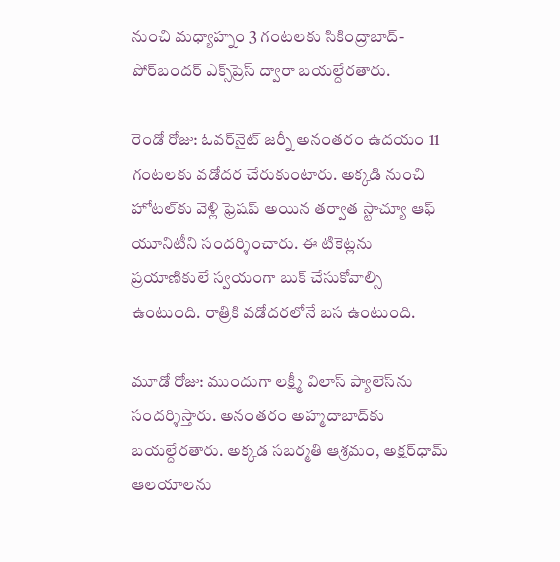నుంచి మధ్యాహ్నం 3 గంటలకు సికింద్రాబాద్-పోర్‌బందర్ ఎక్స్‌ప్రెస్ ద్వారా బయల్దేరతారు.

రెండో రోజు: ఓవర్‌నైట్ జర్నీ అనంతరం ఉదయం 11 గంటలకు వడోదర చేరుకుంటారు. అక్కడి నుంచి హోటల్‌కు వెళ్లి ఫ్రెషప్ అయిన తర్వాత స్టాచ్యూ ఆఫ్ యూనిటీని సందర్శించారు. ఈ టికెట్లను ప్రయాణికులే స్వయంగా బుక్ చేసుకోవాల్సి ఉంటుంది. రాత్రికి వడోదరలోనే బస ఉంటుంది.

మూడో రోజు: ముందుగా లక్ష్మీ విలాస్ ప్యాలెస్‌ను సందర్శిస్తారు. అనంతరం అహ్మదాబాద్‌కు బయల్దేరతారు. అక్కడ సబర్మతి ఆశ్రమం, అక్షర్‌ధామ్ ఆలయాలను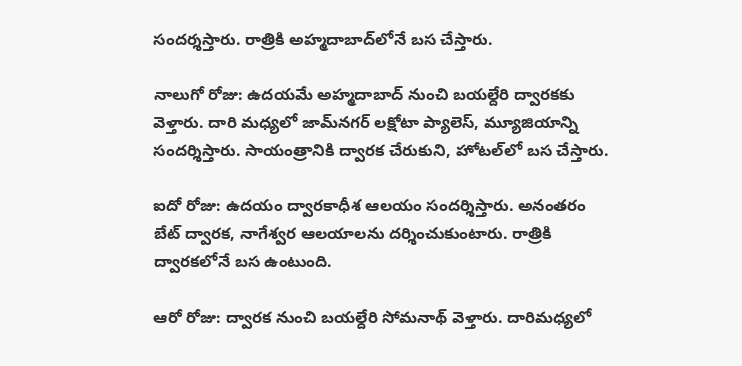సందర్శస్తారు. రాత్రికి అహ్మదాబాద్‌లోనే బస చేస్తారు.

నాలుగో రోజు: ఉదయమే అహ్మదాబాద్ నుంచి బయల్దేరి ద్వారకకు వెళ్తారు. దారి మధ్యలో జామ్‌నగర్ లక్షోటా ప్యాలెస్, మ్యూజియాన్ని సందర్శిస్తారు. సాయంత్రానికి ద్వారక చేరుకుని, హోటల్‌లో బస చేస్తారు.

ఐదో రోజు: ఉదయం ద్వారకాధీశ ఆలయం సందర్శిస్తారు. అనంతరం బేట్ ద్వారక, నాగేశ్వర ఆలయాలను దర్శించుకుంటారు. రాత్రికి ద్వారకలోనే బస ఉంటుంది.

ఆరో రోజు: ద్వారక నుంచి బయల్దేరి సోమనాథ్ వెళ్తారు. దారిమధ్యలో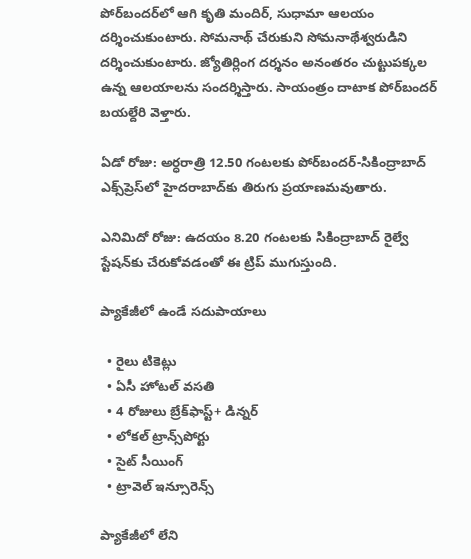పోర్‌బందర్‌లో ఆగి కృతి మందిర్, సుధామా ఆలయం దర్శించుకుంటారు. సోమనాథ్ చేరుకుని సోమనాథేశ్వరుడిని దర్శించుకుంటారు. జ్యోతిర్లింగ దర్శనం అనంతరం చుట్టుపక్కల ఉన్న ఆలయాలను సందర్శిస్తారు. సాయంత్రం దాటాక పోర్‌బందర్ బయల్దేరి వెళ్తారు.

ఏడో రోజు: అర్ధరాత్రి 12.50 గంటలకు పోర్‌బందర్-సికింద్రాబాద్ ఎక్స్‌ప్రెస్‌లో హైదరాబాద్‌కు తిరుగు ప్రయాణమవుతారు.

ఎనిమిదో రోజు: ఉదయం 8.20 గంటలకు సికింద్రాబాద్ రైల్వే స్టేషన్‌కు చేరుకోవడంతో ఈ ట్రిప్ ముగుస్తుంది.

ప్యాకేజీలో ఉండే సదుపాయాలు

  • రైలు టికెట్లు
  • ఏసీ హోటల్ వసతి
  • 4 రోజులు బ్రేక్‌ఫాస్ట్+ డిన్నర్
  • లోకల్ ట్రాన్స్‌పోర్టు
  • సైట్ సీయింగ్
  • ట్రావెల్ ఇన్సూరెన్స్

ప్యాకేజీలో లేని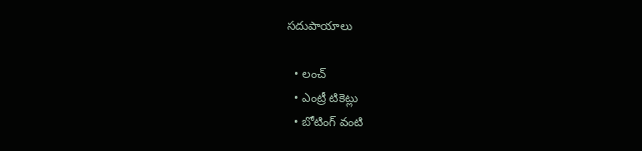సదుపాయాలు

  • లంచ్
  • ఎంట్రీ టికెట్లు
  • బోటింగ్ వంటి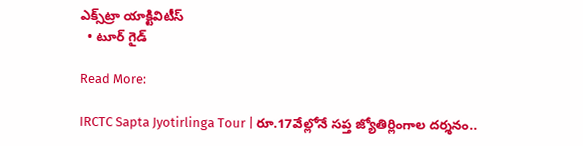ఎక్స్‌ట్రా యాక్టివిటీస్
  • టూర్ గైడ్

Read More:

IRCTC Sapta Jyotirlinga Tour | రూ.17వేల్లోనే సప్త జ్యోతిర్లింగాల దర్శనం..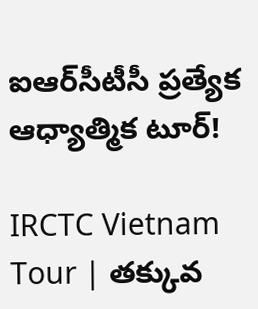ఐఆర్‌సీటీసీ ప్రత్యేక ఆధ్యాత్మిక టూర్!

IRCTC Vietnam Tour | తక్కువ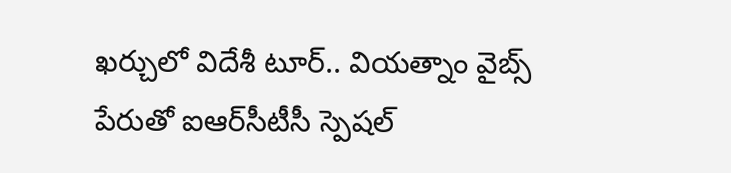ఖర్చులో విదేశీ టూర్.. వియత్నాం వైబ్స్ పేరుతో ఐఆర్‌సీటీసీ స్పెషల్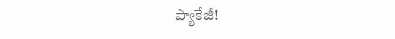ప్యాకేజీ!